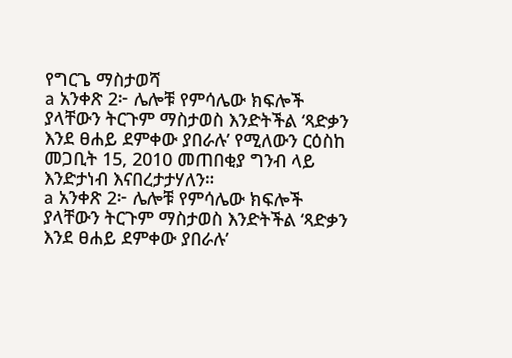የግርጌ ማስታወሻ
a አንቀጽ 2፦ ሌሎቹ የምሳሌው ክፍሎች ያላቸውን ትርጉም ማስታወስ እንድትችል ‘ጻድቃን እንደ ፀሐይ ደምቀው ያበራሉ’ የሚለውን ርዕስከ መጋቢት 15, 2010 መጠበቂያ ግንብ ላይ እንድታነብ እናበረታታሃለን።
a አንቀጽ 2፦ ሌሎቹ የምሳሌው ክፍሎች ያላቸውን ትርጉም ማስታወስ እንድትችል ‘ጻድቃን እንደ ፀሐይ ደምቀው ያበራሉ’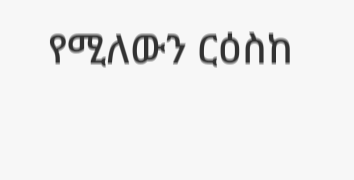የሚለውን ርዕስከ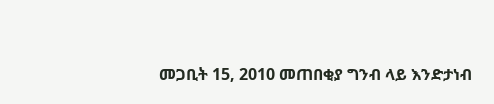መጋቢት 15, 2010 መጠበቂያ ግንብ ላይ እንድታነብ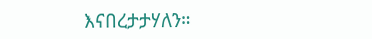እናበረታታሃለን።